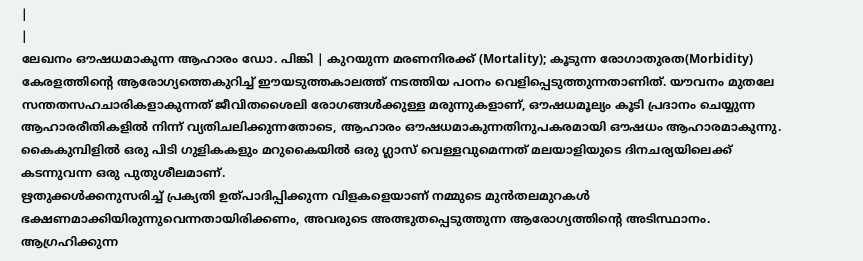|
|
ലേഖനം ഔഷധമാകുന്ന ആഹാരം ഡോ. പിങ്കി | കുറയുന്ന മരണനിരക്ക് (Mortality); കൂടുന്ന രോഗാതുരത(Morbidity)
കേരളത്തിന്റെ ആരോഗ്യത്തെകുറിച്ച് ഈയടുത്തകാലത്ത് നടത്തിയ പഠനം വെളിപ്പെടുത്തുന്നതാണിത്. യൗവനം മുതലേ സന്തതസഹചാരികളാകുന്നത് ജീവിതശൈലി രോഗങ്ങൾക്കുള്ള മരുന്നുകളാണ്, ഔഷധമൂല്യം കൂടി പ്രദാനം ചെയ്യുന്ന ആഹാരരീതികളിൽ നിന്ന് വ്യതിചലിക്കുന്നതോടെ, ആഹാരം ഔഷധമാകുന്നതിനുപകരമായി ഔഷധം ആഹാരമാകുന്നു. കൈകുമ്പിളിൽ ഒരു പിടി ഗുളികകളും മറുകൈയിൽ ഒരു ഗ്ലാസ് വെള്ളവുമെന്നത് മലയാളിയുടെ ദിനചര്യയിലെക്ക് കടന്നുവന്ന ഒരു പുതുശീലമാണ്.
ഋതുക്കൾക്കനുസരിച്ച് പ്രക്യതി ഉത്പാദിപ്പിക്കുന്ന വിളകളെയാണ് നമ്മുടെ മുൻതലമുറകൾ ഭക്ഷണമാക്കിയിരുന്നുവെന്നതായിരിക്കണം, അവരുടെ അത്ഭുതപ്പെടുത്തുന്ന ആരോഗ്യത്തിന്റെ അടിസ്ഥാനം. ആഗ്രഹിക്കുന്ന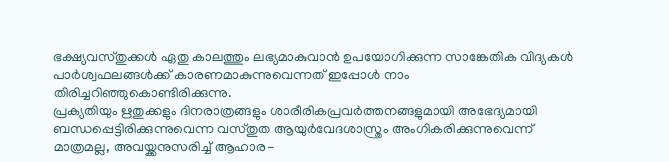ഭക്ഷ്യവസ്തുക്കൾ ഏതു കാലത്തും ലഭ്യമാകുവാൻ ഉപയോഗിക്കുന്ന സാങ്കേതിക വിദ്യകൾ പാർശ്വഫലങ്ങൾക്ക് കാരണമാകുന്നുവെന്നത് ഇപ്പോൾ നാം തിരിച്ചറിഞ്ഞുകൊണ്ടിരിക്കുന്നു.
പ്രക്യതിയും ഋതുക്കളും ദിനരാത്രങ്ങളും ശാരീരികപ്രവർത്തനങ്ങളുമായി അഭേദ്യമായി ബന്ധപ്പെട്ടിരിക്കുന്നുവെന്ന വസ്തുത ആയുർവേദശാസ്ത്രം അംഗികരിക്കുന്നുവെന്ന് മാത്രമല്ല, അവയ്ക്കനുസരിച്ച് ആഹാര-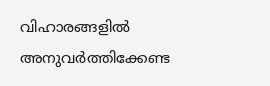വിഹാരങ്ങളിൽ അനുവർത്തിക്കേണ്ട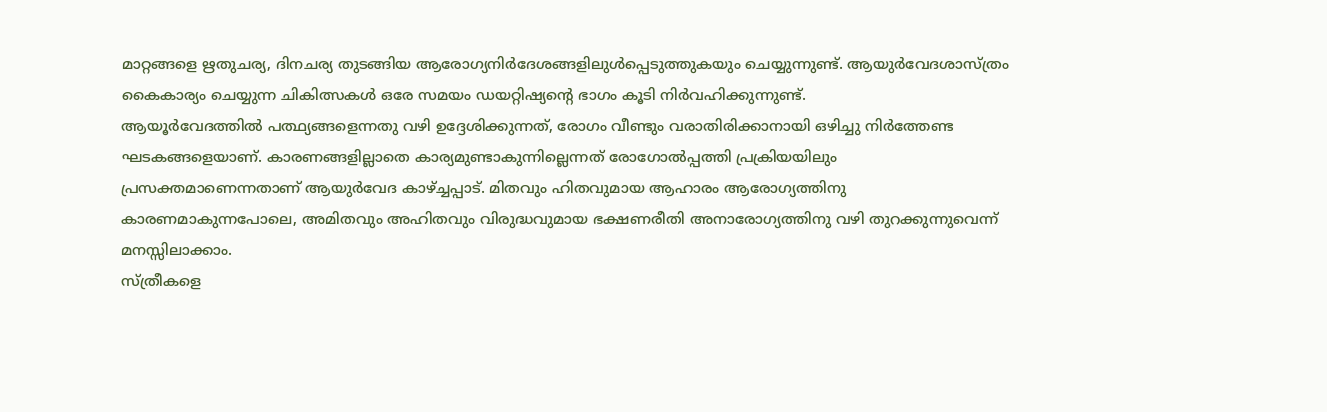മാറ്റങ്ങളെ ഋതുചര്യ, ദിനചര്യ തുടങ്ങിയ ആരോഗ്യനിർദേശങ്ങളിലുൾപ്പെടുത്തുകയും ചെയ്യുന്നുണ്ട്. ആയുർവേദശാസ്ത്രം കൈകാര്യം ചെയ്യുന്ന ചികിത്സകൾ ഒരേ സമയം ഡയറ്റിഷ്യന്റെ ഭാഗം കൂടി നിർവഹിക്കുന്നുണ്ട്.
ആയൂർവേദത്തിൽ പത്ഥ്യങ്ങളെന്നതു വഴി ഉദ്ദേശിക്കുന്നത്, രോഗം വീണ്ടും വരാതിരിക്കാനായി ഒഴിച്ചു നിർത്തേണ്ട ഘടകങ്ങളെയാണ്. കാരണങ്ങളില്ലാതെ കാര്യമുണ്ടാകുന്നില്ലെന്നത് രോഗോൽപ്പത്തി പ്രക്രിയയിലും പ്രസക്തമാണെന്നതാണ് ആയുർവേദ കാഴ്ച്ചപ്പാട്. മിതവും ഹിതവുമായ ആഹാരം ആരോഗ്യത്തിനു കാരണമാകുന്നപോലെ, അമിതവും അഹിതവും വിരുദ്ധവുമായ ഭക്ഷണരീതി അനാരോഗ്യത്തിനു വഴി തുറക്കുന്നുവെന്ന് മനസ്സിലാക്കാം.
സ്ത്രീകളെ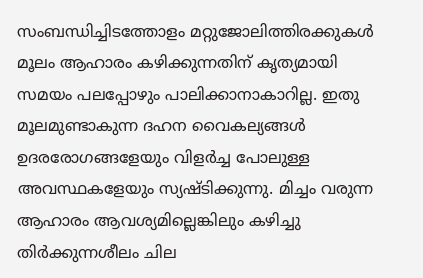സംബന്ധിച്ചിടത്തോളം മറ്റുജോലിത്തിരക്കുകൾ മൂലം ആഹാരം കഴിക്കുന്നതിന് കൃത്യമായി സമയം പലപ്പോഴും പാലിക്കാനാകാറില്ല. ഇതു മൂലമുണ്ടാകുന്ന ദഹന വൈകല്യങ്ങൾ ഉദരരോഗങ്ങളേയും വിളർച്ച പോലുള്ള അവസ്ഥകളേയും സ്യഷ്ടിക്കുന്നു. മിച്ചം വരുന്ന ആഹാരം ആവശ്യമില്ലെങ്കിലും കഴിച്ചു തിർക്കുന്നശീലം ചില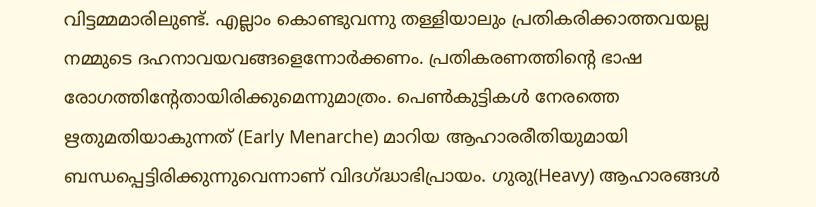വിട്ടമ്മമാരിലുണ്ട്. എല്ലാം കൊണ്ടുവന്നു തള്ളിയാലും പ്രതികരിക്കാത്തവയല്ല നമ്മുടെ ദഹനാവയവങ്ങളെന്നോർക്കണം. പ്രതികരണത്തിന്റെ ഭാഷ രോഗത്തിന്റേതായിരിക്കുമെന്നുമാത്രം. പെൺകുട്ടികൾ നേരത്തെ ഋതുമതിയാകുന്നത് (Early Menarche) മാറിയ ആഹാരരീതിയുമായി ബന്ധപ്പെട്ടിരിക്കുന്നുവെന്നാണ് വിദഗ്ദ്ധാഭിപ്രായം. ഗുരു(Heavy) ആഹാരങ്ങൾ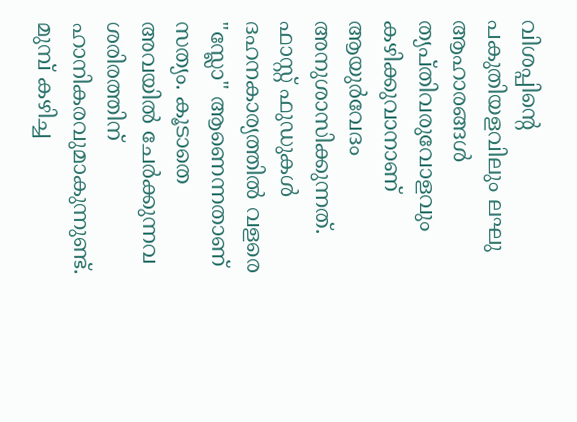വിശപ്പിന്റെ പകുതിയളവിലും ലഘു ആഹാരങ്ങൾ ത്യപ്തിവരുവോളവും കഴിക്കുവാനാണ് ആയുർവേദം അനുശാസിക്കുന്നത്.
ഫാസ്റ്റ് ഫുഡുകൾ ദഹനകാര്യത്തിൽ വളരെ "സ്ലോ" ആണെന്നതാണ് സത്യം. കൂടാതെ അവയിൽ ചേർക്കുന്നവ ശരിരത്തിന് ഹാനികരവുമാകുന്നുണ്ട്. മുമ്പ് കഴിച്ച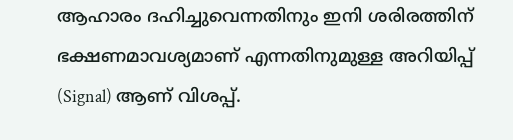ആഹാരം ദഹിച്ചുവെന്നതിനും ഇനി ശരിരത്തിന് ഭക്ഷണമാവശ്യമാണ് എന്നതിനുമുള്ള അറിയിപ്പ് (Signal) ആണ് വിശപ്പ്.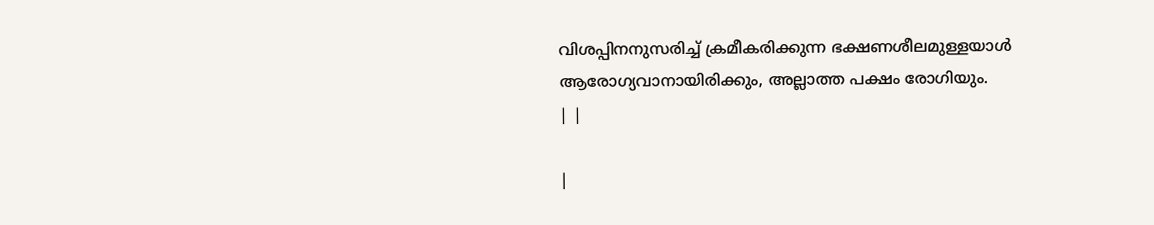വിശപ്പിനനുസരിച്ച് ക്രമീകരിക്കുന്ന ഭക്ഷണശീലമുള്ളയാൾ ആരോഗ്യവാനായിരിക്കും, അല്ലാത്ത പക്ഷം രോഗിയും.
| |

|